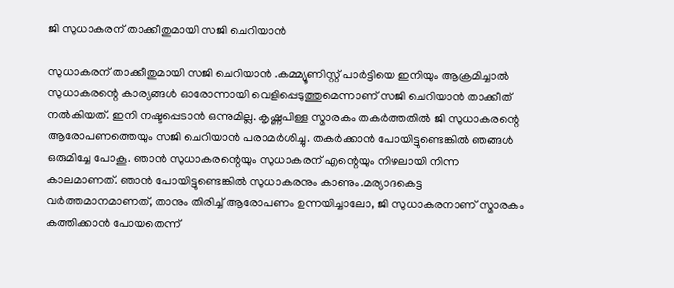ജി സുധാകരന് താക്കീതുമായി സജി ചെറിയാൻ

സുധാകരന് താക്കീതുമായി സജി ചെറിയാൻ .കമ്മ്യൂണിസ്റ്റ് പാർട്ടിയെ ഇനിയും ആക്രമിച്ചാൽ സുധാകരന്റെ കാര്യങ്ങൾ ഓരോന്നായി വെളിപ്പെടുത്തുമെന്നാണ് സജി ചെറിയാൻ താക്കീത് നൽകിയത്. ഇനി നഷ്ടപ്പെടാൻ ഒന്നുമില്ല. കൃഷ്ണപിള്ള സ്മാരകം തകർത്തതിൽ ജി സുധാകരന്റെ ആരോപണത്തെയും സജി ചെറിയാൻ പരാമർശിച്ചു. തകർക്കാൻ പോയിട്ടുണ്ടെങ്കിൽ ഞങ്ങൾ ഒരുമിച്ചേ പോകൂ. ഞാൻ സുധാകരന്റെയും സുധാകരന് എന്റെയും നിഴലായി നിന്ന കാലമാണത്. ഞാൻ പോയിട്ടുണ്ടെങ്കിൽ സുധാകരനും കാണും.മര്യാദകെട്ട വർത്തമാനമാണത്, താനും തിരിച്ച് ആരോപണം ഉന്നയിച്ചാലോ, ജി സുധാകരനാണ് സ്മാരകം കത്തിക്കാൻ പോയതെന്ന്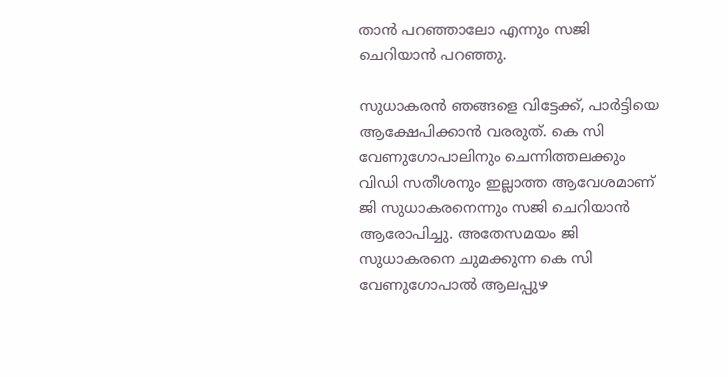താൻ പറഞ്ഞാലോ എന്നും സജി ചെറിയാൻ പറഞ്ഞു.

സുധാകരൻ ഞങ്ങളെ വിട്ടേക്ക്, പാർട്ടിയെ ആക്ഷേപിക്കാൻ വരരുത്. കെ സി വേണുഗോപാലിനും ചെന്നിത്തലക്കും വിഡി സതീശനും ഇല്ലാത്ത ആവേശമാണ് ജി സുധാകരനെന്നും സജി ചെറിയാൻ ആരോപിച്ചു. അതേസമയം ജി സുധാകരനെ ചുമക്കുന്ന കെ സി വേണുഗോപാൽ ആലപ്പുഴ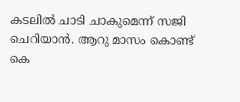കടലിൽ ചാടി ചാകുമെന്ന് സജി ചെറിയാൻ. ആറു മാസം കൊണ്ട് കെ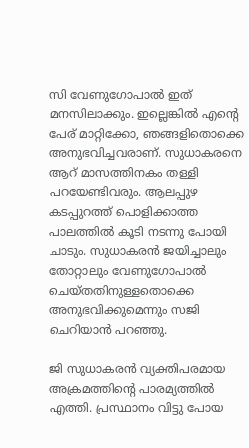സി വേണുഗോപാൽ ഇത് മനസിലാക്കും. ഇല്ലെങ്കിൽ എൻ്റെ പേര് മാറ്റിക്കോ, ഞങ്ങളിതൊക്കെ അനുഭവിച്ചവരാണ്. സുധാകരനെ ആറ് മാസത്തിനകം തള്ളി പറയേണ്ടിവരും. ആലപ്പുഴ കടപ്പുറത്ത് പൊളിക്കാത്ത പാലത്തിൽ കൂടി നടന്നു പോയി ചാടും. സുധാകരൻ ജയിച്ചാലും തോറ്റാലും വേണുഗോപാൽ ചെയ്തതിനുള്ളതൊക്കെ അനുഭവിക്കുമെന്നും സജി ചെറിയാൻ പറഞ്ഞു.

ജി സുധാകരൻ വ്യക്തിപരമായ അക്രമത്തിന്റെ പാരമ്യത്തിൽ എത്തി. പ്രസ്ഥാനം വിട്ടു പോയ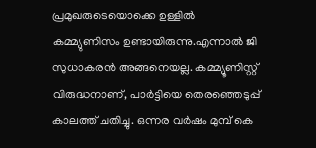പ്രമുഖരുടെയൊക്കെ ഉള്ളിൽ കമ്മ്യുണിസം ഉണ്ടായിരുന്നു.എന്നാൽ ജി സുധാകരൻ അങ്ങനെയല്ല. കമ്മ്യൂണിസ്റ്റ് വിരുദ്ധനാണ്, പാർട്ടിയെ തെരഞ്ഞെടുപ്പ് കാലത്ത് ചതിച്ചു. ഒന്നര വർഷം മുമ്പ് കെ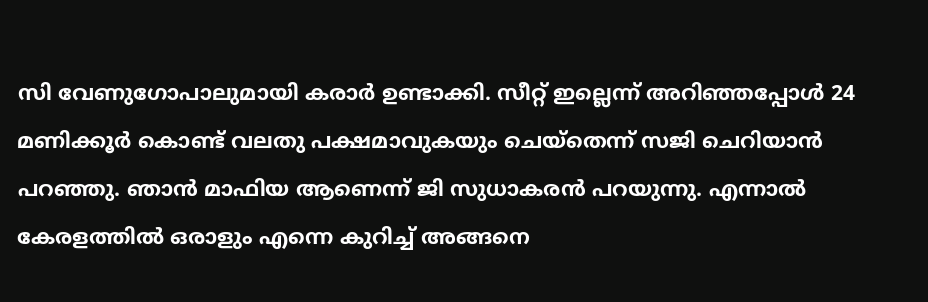സി വേണുഗോപാലുമായി കരാർ ഉണ്ടാക്കി. സീറ്റ് ഇല്ലെന്ന് അറിഞ്ഞപ്പോൾ 24 മണിക്കൂർ കൊണ്ട് വലതു പക്ഷമാവുകയും ചെയ്തെന്ന് സജി ചെറിയാൻ പറഞ്ഞു. ഞാൻ മാഫിയ ആണെന്ന് ജി സുധാകരൻ പറയുന്നു. എന്നാൽ കേരളത്തിൽ ഒരാളും എന്നെ കുറിച്ച് അങ്ങനെ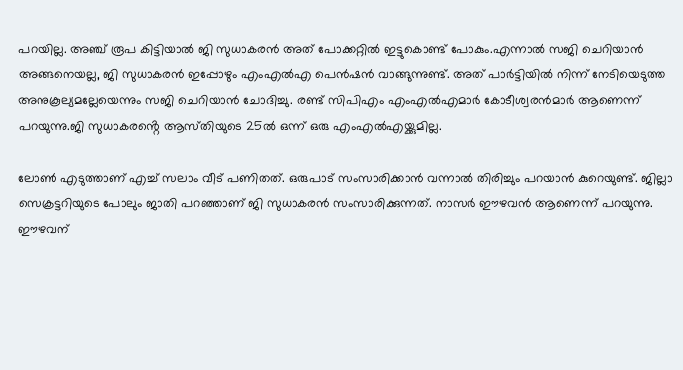പറയില്ല. അഞ്ച് രൂപ കിട്ടിയാൽ ജി സുധാകരൻ അത് പോക്കറ്റിൽ ഇട്ടുകൊണ്ട് പോകും.എന്നാൽ സജി ചെറിയാൻ അങ്ങനെയല്ല, ജി സുധാകരൻ ഇപ്പോഴും എംഎൽഎ പെൻഷൻ വാങ്ങുന്നുണ്ട്. അത് പാർട്ടിയിൽ നിന്ന് നേടിയെടുത്ത അനുകൂല്യമല്ലേയെന്നും സജി ചെറിയാൻ ചോദിച്ചു. രണ്ട് സിപിഎം എംഎൽഎമാർ കോടീശ്വരൻമാർ ആണെന്ന് പറയുന്നു.ജി സുധാകരൻ്റെ ആസ്‌തിയുടെ 25ൽ ഒന്ന് ഒരു എംഎൽഎയ്ക്കുമില്ല.

ലോൺ എടുത്താണ് എച്ച് സലാം വീട് പണിതത്. ഒരുപാട് സംസാരിക്കാൻ വന്നാൽ തിരിച്ചും പറയാൻ കുറെയുണ്ട്. ജില്ലാ സെക്രട്ടറിയുടെ പോലും ജാതി പറഞ്ഞാണ് ജി സുധാകരൻ സംസാരിക്കുന്നത്. നാസർ ഈഴവൻ ആണെന്ന് പറയുന്നു. ഈഴവന്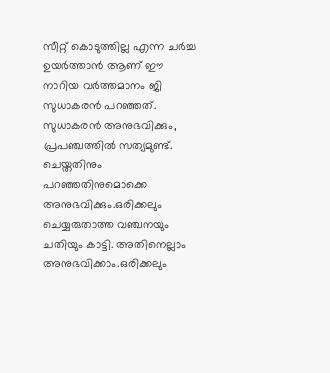സീറ്റ് കൊടുത്തില്ല എന്ന ചർച്ച ഉയർത്താൻ ആണ് ഈ നാറിയ വർത്തമാനം ജി സുധാകരൻ പറഞ്ഞത്. സുധാകരൻ അനുഭവിക്കും, പ്രപഞ്ചത്തിൽ സത്യമുണ്ട്. ചെയ്ത‌തിനും പറഞ്ഞതിനുമൊക്കെ അനുഭവിക്കും.ഒരിക്കലും ചെയ്യരുതാത്ത വഞ്ചനയും ചതിയും കാട്ടി. അതിനെല്ലാം അനുഭവിക്കാം.ഒരിക്കലും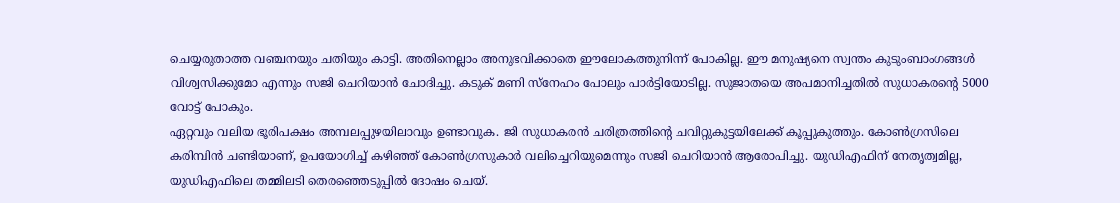ചെയ്യരുതാത്ത വഞ്ചനയും ചതിയും കാട്ടി. അതിനെല്ലാം അനുഭവിക്കാതെ ഈലോകത്തുനിന്ന് പോകില്ല. ഈ മനുഷ്യനെ സ്വന്തം കുടുംബാംഗങ്ങൾ വിശ്വസിക്കുമോ എന്നും സജി ചെറിയാൻ ചോദിച്ചു. കടുക് മണി സ്നേഹം പോലും പാർട്ടിയോടില്ല. സുജാതയെ അപമാനിച്ചതിൽ സുധാകരന്റെ 5000 വോട്ട് പോകും.
ഏറ്റവും വലിയ ഭൂരിപക്ഷം അമ്പലപ്പുഴയിലാവും ഉണ്ടാവുക. ജി സുധാകരൻ ചരിത്രത്തിന്റെ ചവിറ്റുകുട്ടയിലേക്ക് കൂപ്പുകുത്തും. കോൺഗ്രസിലെ കരിമ്പിൻ ചണ്ടിയാണ്, ഉപയോഗിച്ച് കഴിഞ്ഞ് കോൺഗ്രസുകാർ വലിച്ചെറിയുമെന്നും സജി ചെറിയാൻ ആരോപിച്ചു. യുഡിഎഫിന് നേതൃത്വമില്ല, യുഡിഎഫിലെ തമ്മിലടി തെരഞ്ഞെടുപ്പിൽ ദോഷം ചെയ്.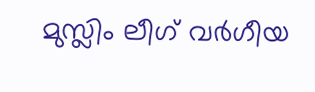മുസ്ലിം ലീഗ് വർഗീയ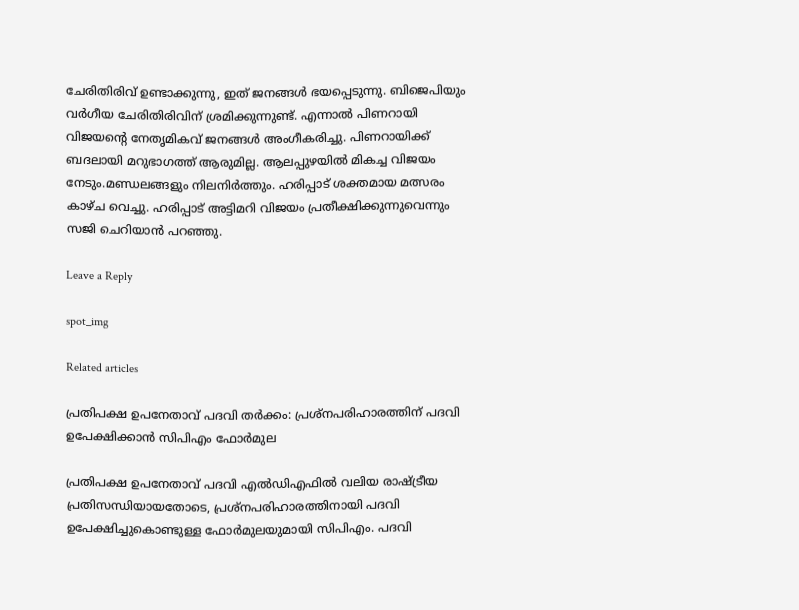ചേരിതിരിവ് ഉണ്ടാക്കുന്നു, ഇത് ജനങ്ങൾ ഭയപ്പെടുന്നു. ബിജെപിയും വർഗീയ ചേരിതിരിവിന് ശ്രമിക്കുന്നുണ്ട്. എന്നാൽ പിണറായി വിജയന്റെ നേതൃമികവ് ജനങ്ങൾ അംഗീകരിച്ചു. പിണറായിക്ക് ബദലായി മറുഭാഗത്ത് ആരുമില്ല. ആലപ്പുഴയിൽ മികച്ച വിജയം നേടും.മണ്ഡലങ്ങളും നിലനിർത്തും. ഹരിപ്പാട് ശക്തമായ മത്സരം കാഴ്ച വെച്ചു. ഹരിപ്പാട് അട്ടിമറി വിജയം പ്രതീക്ഷിക്കുന്നുവെന്നും സജി ചെറിയാൻ പറഞ്ഞു.

Leave a Reply

spot_img

Related articles

പ്രതിപക്ഷ ഉപനേതാവ് പദവി തർക്കം: പ്രശ്നപരിഹാരത്തിന് പദവി ഉപേക്ഷിക്കാൻ സിപിഎം ഫോർമുല

പ്രതിപക്ഷ ഉപനേതാവ് പദവി എൽഡിഎഫിൽ വലിയ രാഷ്ട്രീയ പ്രതിസന്ധിയായതോടെ, പ്രശ്നപരിഹാരത്തിനായി പദവി ഉപേക്ഷിച്ചുകൊണ്ടുള്ള ഫോർമുലയുമായി സിപിഎം. പദവി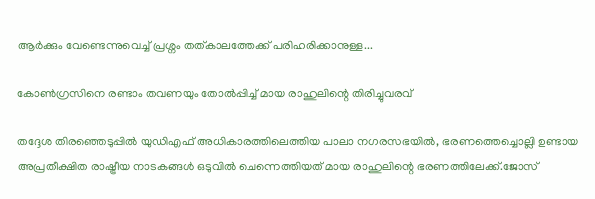ആർക്കും വേണ്ടെന്നുവെച്ച് പ്രശ്നം തത്കാലത്തേക്ക് പരിഹരിക്കാനുള്ള...

കോൺഗ്രസിനെ രണ്ടാം തവണയും തോൽപ്പിച്ച് മായ രാഹുലിന്റെ തിരിച്ചുവരവ്

തദ്ദേശ തിരഞ്ഞെടുപ്പിൽ യുഡിഎഫ് അധികാരത്തിലെത്തിയ പാലാ നഗരസഭയിൽ, ഭരണത്തെച്ചൊല്ലി ഉണ്ടായ അപ്രതീക്ഷിത രാഷ്ട്രീയ നാടകങ്ങൾ ഒടുവിൽ ചെന്നെത്തിയത് മായ രാഹുലിന്റെ ഭരണത്തിലേക്ക്.ജോസ്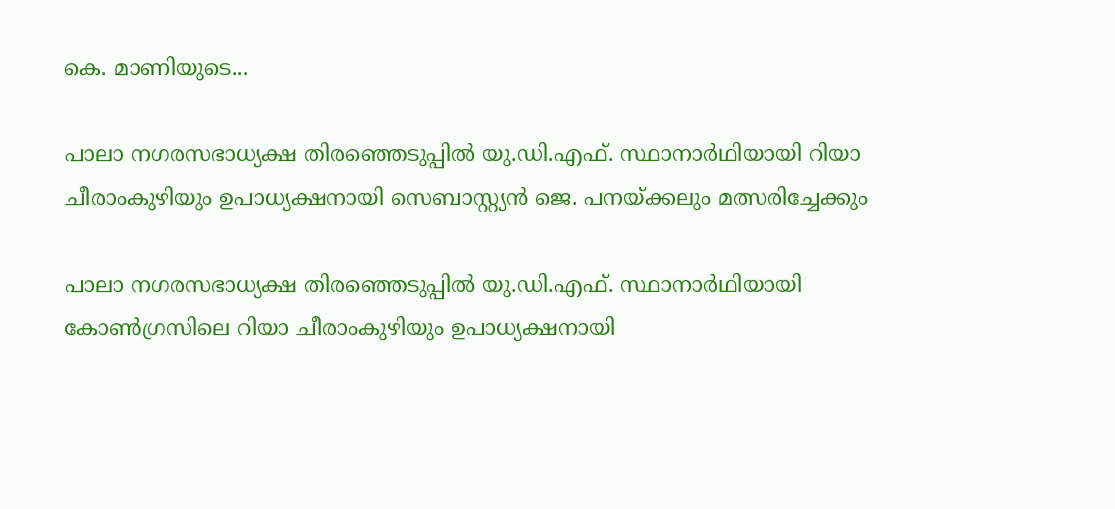കെ. മാണിയുടെ...

പാലാ നഗരസഭാധ്യക്ഷ തിരഞ്ഞെടുപ്പിൽ യു.ഡി.എഫ്. സ്ഥാനാർഥിയായി റിയാ ചീരാംകുഴിയും ഉപാധ്യക്ഷനായി സെബാസ്റ്റ്യൻ ജെ. പനയ്ക്കലും മത്സരിച്ചേക്കും

പാലാ നഗരസഭാധ്യക്ഷ തിരഞ്ഞെടുപ്പിൽ യു.ഡി.എഫ്. സ്ഥാനാർഥിയായി കോൺഗ്രസിലെ റിയാ ചീരാംകുഴിയും ഉപാധ്യക്ഷനായി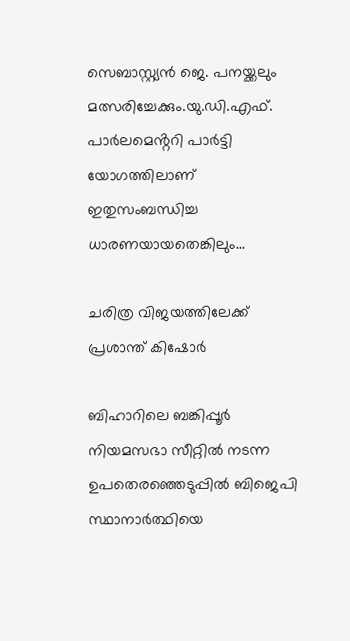സെബാസ്റ്റ്യൻ ജെ. പനയ്ക്കലും മത്സരിച്ചേക്കും.യു.ഡി.എഫ്. പാർലമെൻ്ററി പാർട്ടി യോഗത്തിലാണ് ഇതുസംബന്ധിച്ച ധാരണയായതെങ്കിലും...

ചരിത്ര വിജയത്തിലേക്ക് പ്രശാന്ത് കിഷോര്‍

ബിഹാറിലെ ബങ്കിപ്പൂർ നിയമസഭാ സീറ്റില്‍ നടന്ന ഉപതെരഞ്ഞെടുപ്പില്‍ ബിജെപി സ്ഥാനാർത്ഥിയെ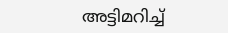അട്ടിമറിച്ച്‌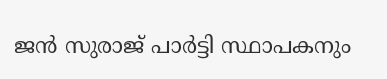ജൻ സുരാജ് പാർട്ടി സ്ഥാപകനും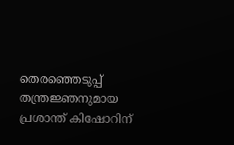തെരഞ്ഞെടുപ്പ് തന്ത്രജ്ഞനുമായ പ്രശാന്ത് കിഷോറിന്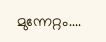മുന്നേറ്റം....